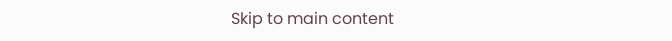Skip to main content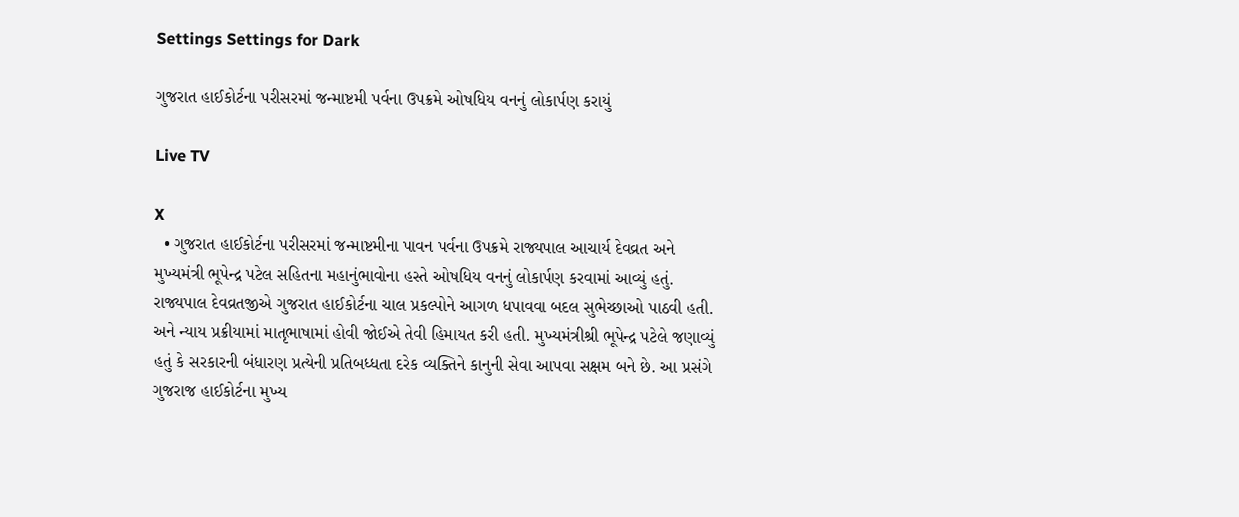Settings Settings for Dark

ગુજરાત હાઈકોર્ટના પરીસરમાં જન્માષ્ટમી પર્વના ઉપક્રમે ઓષધિય વનનું લોકાર્પણ કરાયું

Live TV

X
  • ગુજરાત હાઈકોર્ટના પરીસરમાં જન્માષ્ટમીના પાવન પર્વના ઉપક્રમે રાજ્યપાલ આચાર્ય દેવવ્રત અને મુખ્યમંત્રી ભૂપેન્દ્ર પટેલ સહિતના મહાનુંભાવોના હસ્તે ઓષધિય વનનું લોકાર્પણ કરવામાં આવ્યું હતું. રાજ્યપાલ દેવવ્રતજીએ ગુજરાત હાઈકોર્ટના ચાલ પ્રકલ્પોને આગળ ધપાવવા બદલ સુભેચ્છાઓ પાઠવી હતી. અને ન્યાય પ્રક્રીયામાં માતૃભાષામાં હોવી જોઈએ તેવી હિમાયત કરી હતી. મુખ્યમંત્રીશ્રી ભૂપેન્દ્ર પટેલે જણાવ્યું હતું કે સરકારની બંધારણ પ્રત્યેની પ્રતિબધ્ધતા દરેક વ્યક્તિને કાનુની સેવા આપવા સક્ષમ બને છે. આ પ્રસંગે ગુજરાજ હાઈકોર્ટના મુખ્ય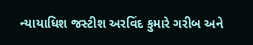ન્યાયાધિશ જસ્ટીશ અરવિંદ કુમારે ગરીબ અને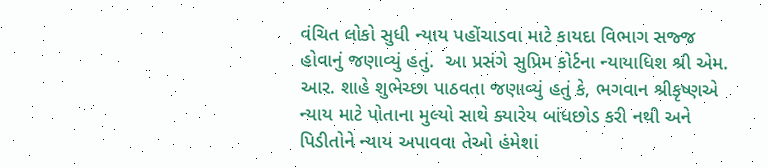વંચિત લોકો સુધી ન્યાય પહોંચાડવા માટે કાયદા વિભાગ સજ્જ હોવાનું જણાવ્યું હતું.  આ પ્રસંગે સુપ્રિમ કોર્ટના ન્યાયાધિશ શ્રી એમ. આર. શાહે શુભેચ્છા પાઠવતા જણાવ્યું હતું કે, ભગવાન શ્રીકૃષ્ણએ ન્યાય માટે પોતાના મુલ્યો સાથે ક્યારેય બાંધછોડ કરી નથી અને પિડીતોને ન્યાય અપાવવા તેઓ હંમેશાં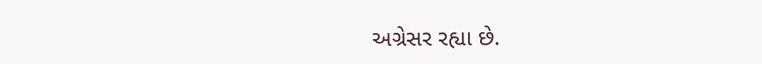અગ્રેસર રહ્યા છે.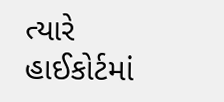ત્યારે હાઈકોર્ટમાં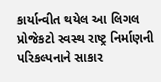કાર્યાન્વીત થયેલ આ લિગલ પ્રોજેકટો સ્વસ્થ રાષ્ટ્ર નિર્માણની પરિકલ્પનાને સાકાર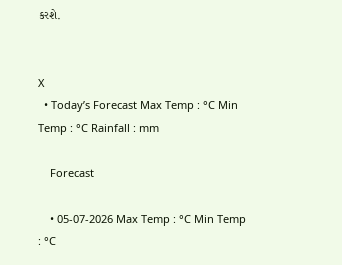કરશે.


X
  • Today’s Forecast Max Temp : °C Min Temp : °C Rainfall : mm

    Forecast

    • 05-07-2026 Max Temp : °C Min Temp : °C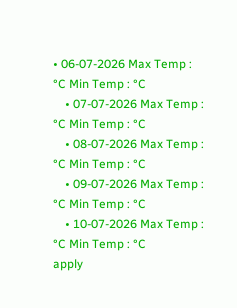• 06-07-2026 Max Temp : °C Min Temp : °C
    • 07-07-2026 Max Temp : °C Min Temp : °C
    • 08-07-2026 Max Temp : °C Min Temp : °C
    • 09-07-2026 Max Temp : °C Min Temp : °C
    • 10-07-2026 Max Temp : °C Min Temp : °C
apply